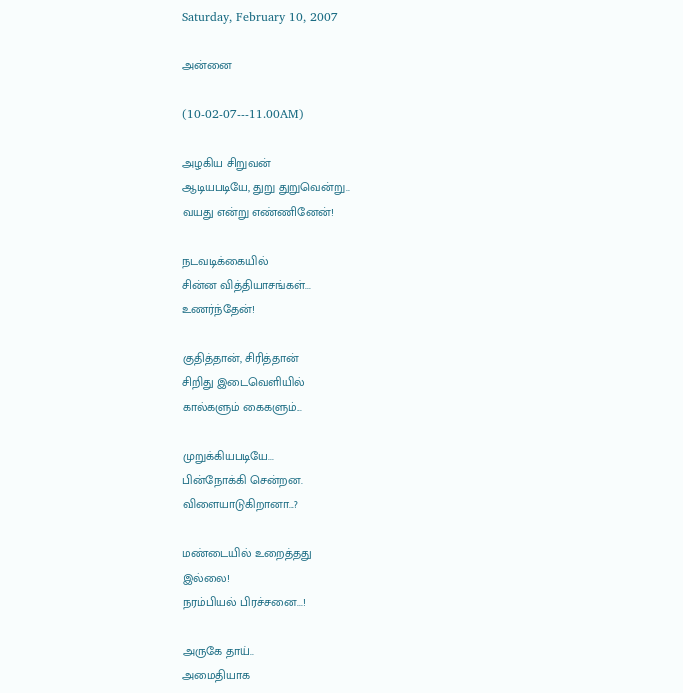Saturday, February 10, 2007

அன்னை

(10-02-07---11.00AM)

அழகிய சிறுவன்
ஆடியபடியே, துறு துறுவென்று..
வயது என்று எண்ணினேன்!

நடவடிக்கையில்
சின்ன வித்தியாசங்கள்...
உணர்ந்தேன்!

குதித்தான், சிரித்தான்
சிறிது இடைவெளியில்
கால்களும் கைகளும்...

முறுக்கியபடியே...
பின்நோக்கி சென்றன.
விளையாடுகிறானா...?

மண்டையில் உறைத்தது
இல்லை!
நரம்பியல் பிரச்சனை...!

அருகே தாய்..
அமைதியாக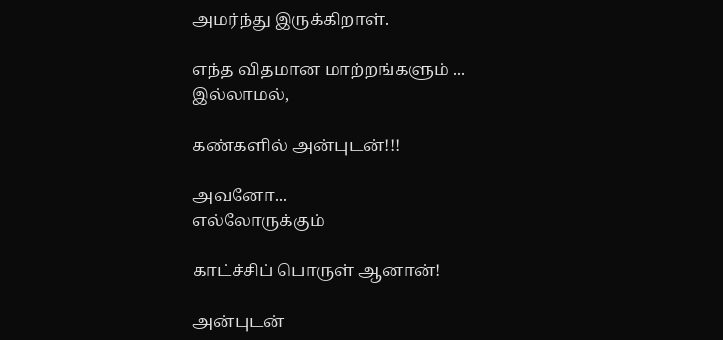அமர்ந்து இருக்கிறாள்.

எந்த விதமான மாற்றங்களும் ...
இல்லாமல்,

கண்களில் அன்புடன்!!!

அவனோ...
எல்லோருக்கும்

காட்ச்சிப் பொருள் ஆனான்!

அன்புடன்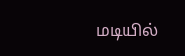மடியில்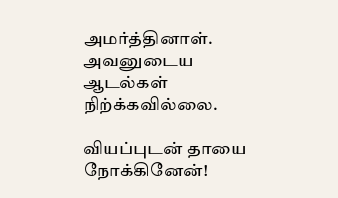அமர்த்தினாள்.
அவனுடைய ஆடல்கள் நிற்க்கவில்லை.

வியப்புடன் தாயை நோக்கினேன்!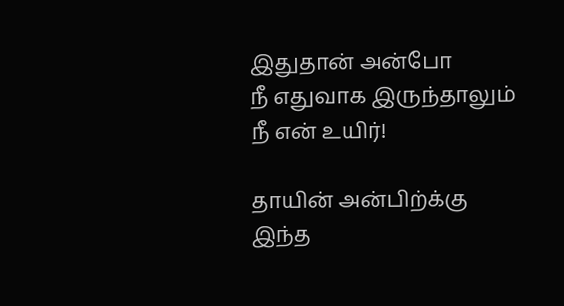இதுதான் அன்போ
நீ எதுவாக இருந்தாலும்
நீ என் உயிர்!

தாயின் அன்பிற்க்கு
இந்த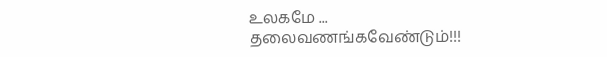உலகமே ...
தலைவணங்கவேண்டும்!!!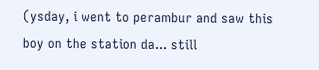(ysday, i went to perambur and saw this boy on the station da... still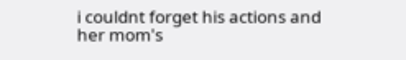i couldnt forget his actions and her mom's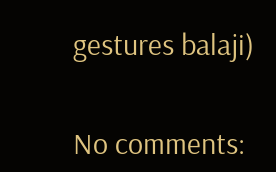gestures balaji)


No comments: